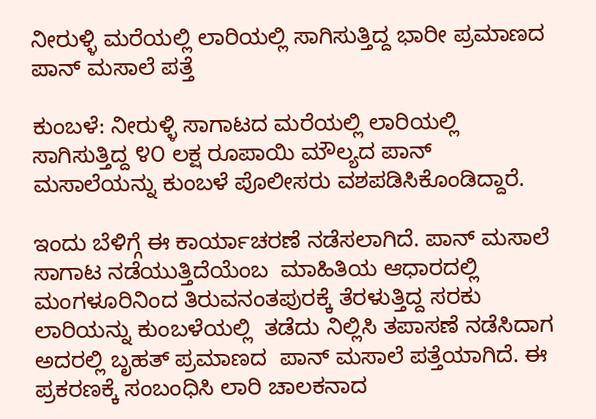ನೀರುಳ್ಳಿ ಮರೆಯಲ್ಲಿ ಲಾರಿಯಲ್ಲಿ ಸಾಗಿಸುತ್ತಿದ್ದ ಭಾರೀ ಪ್ರಮಾಣದ ಪಾನ್ ಮಸಾಲೆ ಪತ್ತೆ

ಕುಂಬಳೆ: ನೀರುಳ್ಳಿ ಸಾಗಾಟದ ಮರೆಯಲ್ಲಿ ಲಾರಿಯಲ್ಲಿ ಸಾಗಿಸುತ್ತಿದ್ದ ೪೦ ಲಕ್ಷ ರೂಪಾಯಿ ಮೌಲ್ಯದ ಪಾನ್ ಮಸಾಲೆಯನ್ನು ಕುಂಬಳೆ ಪೊಲೀಸರು ವಶಪಡಿಸಿಕೊಂಡಿದ್ದಾರೆ.

ಇಂದು ಬೆಳಿಗ್ಗೆ ಈ ಕಾರ್ಯಾಚರಣೆ ನಡೆಸಲಾಗಿದೆ. ಪಾನ್ ಮಸಾಲೆ ಸಾಗಾಟ ನಡೆಯುತ್ತಿದೆಯೆಂಬ  ಮಾಹಿತಿಯ ಆಧಾರದಲ್ಲಿ  ಮಂಗಳೂರಿನಿಂದ ತಿರುವನಂತಪುರಕ್ಕೆ ತೆರಳುತ್ತಿದ್ದ ಸರಕು ಲಾರಿಯನ್ನು ಕುಂಬಳೆಯಲ್ಲಿ  ತಡೆದು ನಿಲ್ಲಿಸಿ ತಪಾಸಣೆ ನಡೆಸಿದಾಗ ಅದರಲ್ಲಿ ಬೃಹತ್ ಪ್ರಮಾಣದ  ಪಾನ್ ಮಸಾಲೆ ಪತ್ತೆಯಾಗಿದೆ. ಈ ಪ್ರಕರಣಕ್ಕೆ ಸಂಬಂಧಿಸಿ ಲಾರಿ ಚಾಲಕನಾದ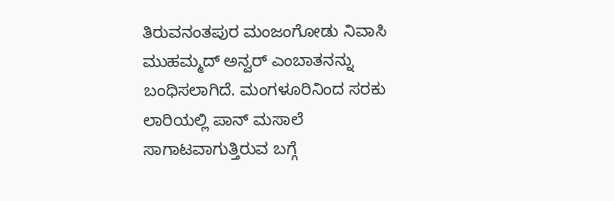ತಿರುವನಂತಪುರ ಮಂಜಂಗೋಡು ನಿವಾಸಿ  ಮುಹಮ್ಮದ್ ಅನ್ವರ್ ಎಂಬಾತನನ್ನು ಬಂಧಿಸಲಾಗಿದೆ. ಮಂಗಳೂರಿನಿಂದ ಸರಕು ಲಾರಿಯಲ್ಲಿ ಪಾನ್ ಮಸಾಲೆ ಸಾಗಾಟವಾಗುತ್ತಿರುವ ಬಗ್ಗೆ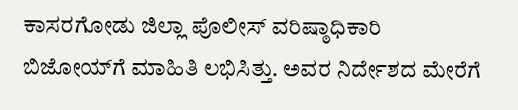ಕಾಸರಗೋಡು ಜಿಲ್ಲಾ ಪೊಲೀಸ್ ವರಿಷ್ಠಾಧಿಕಾರಿ ಬಿಜೋಯ್‌ಗೆ ಮಾಹಿತಿ ಲಭಿಸಿತ್ತು. ಅವರ ನಿರ್ದೇಶದ ಮೇರೆಗೆ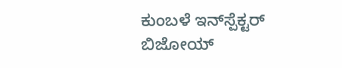ಕುಂಬಳೆ ಇನ್‌ಸ್ಪೆಕ್ಟರ್ ಬಿಜೋಯ್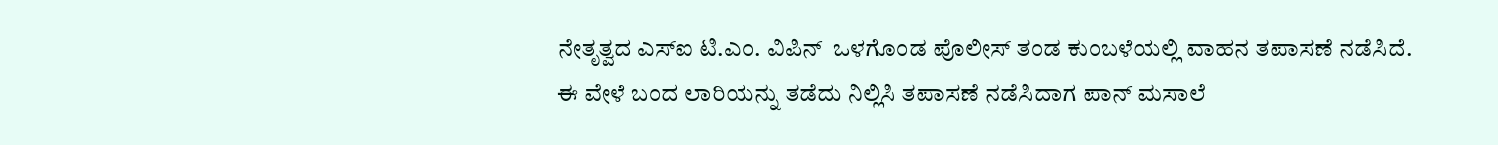ನೇತೃತ್ವದ ಎಸ್‌ಐ ಟಿ.ಎಂ. ವಿಪಿನ್  ಒಳಗೊಂಡ ಪೊಲೀಸ್ ತಂಡ ಕುಂಬಳೆಯಲ್ಲಿ ವಾಹನ ತಪಾಸಣೆ ನಡೆಸಿದೆ. ಈ ವೇಳೆ ಬಂದ ಲಾರಿಯನ್ನು ತಡೆದು ನಿಲ್ಲಿಸಿ ತಪಾಸಣೆ ನಡೆಸಿದಾಗ ಪಾನ್ ಮಸಾಲೆ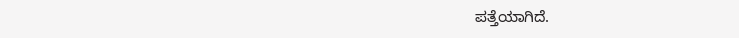ಪತ್ತೆಯಾಗಿದೆ.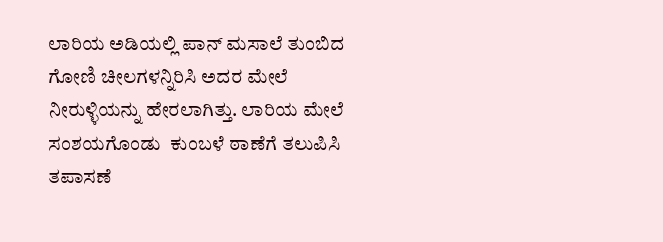ಲಾರಿಯ ಅಡಿಯಲ್ಲಿ ಪಾನ್ ಮಸಾಲೆ ತುಂಬಿದ ಗೋಣಿ ಚೀಲಗಳನ್ನಿರಿಸಿ ಅದರ ಮೇಲೆ ನೀರುಳ್ಳಿಯನ್ನು ಹೇರಲಾಗಿತ್ತು. ಲಾರಿಯ ಮೇಲೆ ಸಂಶಯಗೊಂಡು  ಕುಂಬಳೆ ಠಾಣೆಗೆ ತಲುಪಿಸಿ ತಪಾಸಣೆ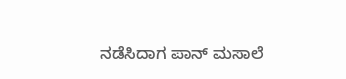ನಡೆಸಿದಾಗ ಪಾನ್ ಮಸಾಲೆ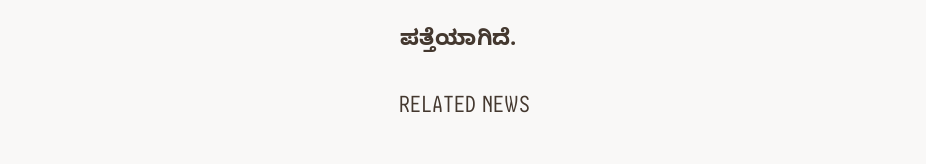ಪತ್ತೆಯಾಗಿದೆ.

RELATED NEWS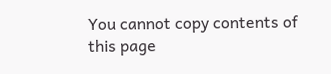You cannot copy contents of this page